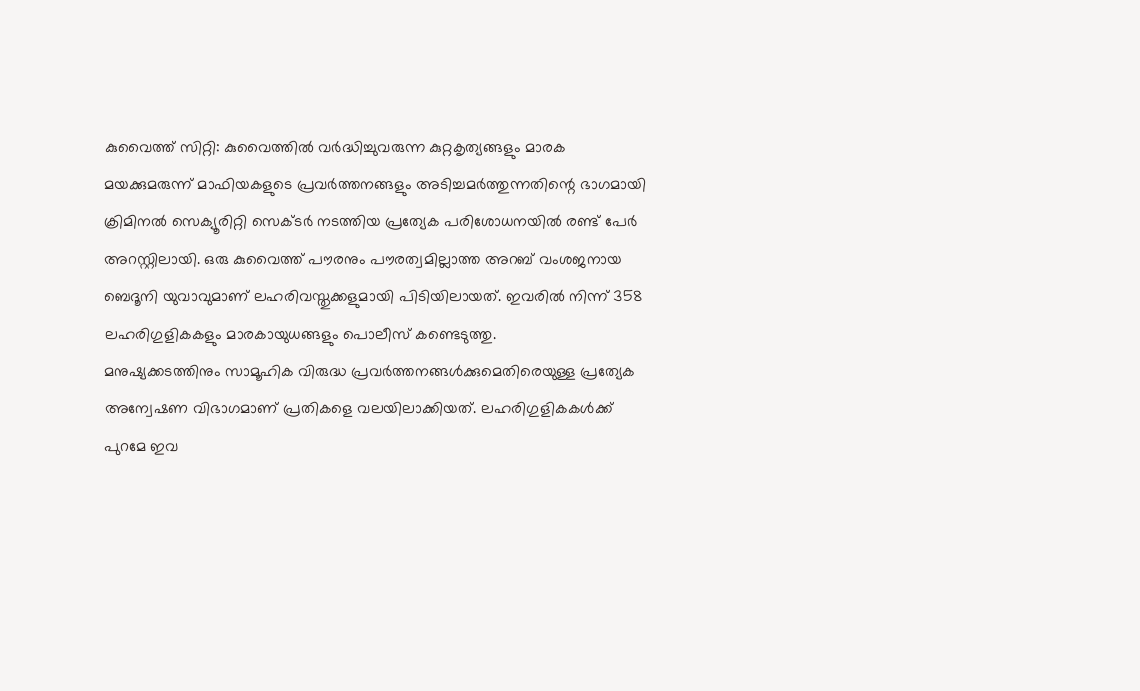കുവൈത്ത് സിറ്റി: കുവൈത്തിൽ വർദ്ധിച്ചുവരുന്ന കുറ്റകൃത്യങ്ങളും മാരക മയക്കുമരുന്ന് മാഫിയകളുടെ പ്രവർത്തനങ്ങളും അടിച്ചമർത്തുന്നതിന്റെ ഭാഗമായി ക്രിമിനൽ സെക്യൂരിറ്റി സെക്ടർ നടത്തിയ പ്രത്യേക പരിശോധനയിൽ രണ്ട് പേർ അറസ്റ്റിലായി. ഒരു കുവൈത്ത് പൗരനും പൗരത്വമില്ലാത്ത അറബ് വംശജനായ ബെദൂനി യുവാവുമാണ് ലഹരിവസ്തുക്കളുമായി പിടിയിലായത്. ഇവരിൽ നിന്ന് 358 ലഹരിഗുളികകളും മാരകായുധങ്ങളും പൊലീസ് കണ്ടെടുത്തു.
മനുഷ്യക്കടത്തിനും സാമൂഹിക വിരുദ്ധ പ്രവർത്തനങ്ങൾക്കുമെതിരെയുള്ള പ്രത്യേക അന്വേഷണ വിഭാഗമാണ് പ്രതികളെ വലയിലാക്കിയത്. ലഹരിഗുളികകൾക്ക് പുറമേ ഇവ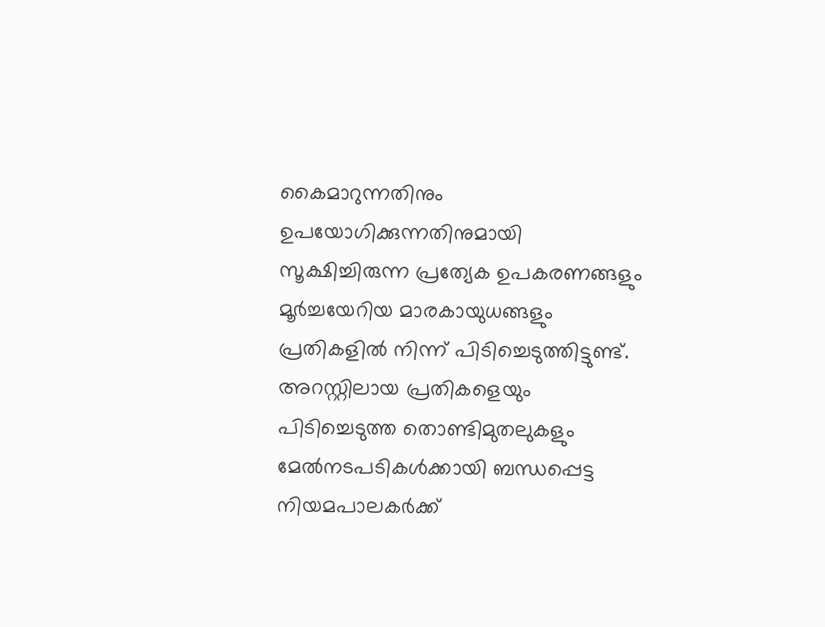കൈമാറുന്നതിനും ഉപയോഗിക്കുന്നതിനുമായി സൂക്ഷിച്ചിരുന്ന പ്രത്യേക ഉപകരണങ്ങളും മൂർച്ചയേറിയ മാരകായുധങ്ങളും പ്രതികളിൽ നിന്ന് പിടിച്ചെടുത്തിട്ടുണ്ട്. അറസ്റ്റിലായ പ്രതികളെയും പിടിച്ചെടുത്ത തൊണ്ടിമുതലുകളും മേൽനടപടികൾക്കായി ബന്ധപ്പെട്ട നിയമപാലകർക്ക്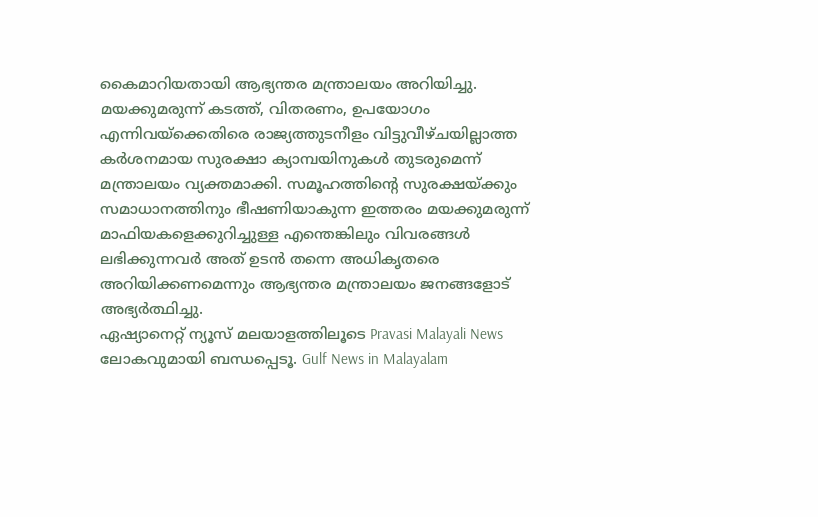കൈമാറിയതായി ആഭ്യന്തര മന്ത്രാലയം അറിയിച്ചു.
മയക്കുമരുന്ന് കടത്ത്, വിതരണം, ഉപയോഗം എന്നിവയ്ക്കെതിരെ രാജ്യത്തുടനീളം വിട്ടുവീഴ്ചയില്ലാത്ത കർശനമായ സുരക്ഷാ ക്യാമ്പയിനുകൾ തുടരുമെന്ന് മന്ത്രാലയം വ്യക്തമാക്കി. സമൂഹത്തിന്റെ സുരക്ഷയ്ക്കും സമാധാനത്തിനും ഭീഷണിയാകുന്ന ഇത്തരം മയക്കുമരുന്ന് മാഫിയകളെക്കുറിച്ചുള്ള എന്തെങ്കിലും വിവരങ്ങൾ ലഭിക്കുന്നവർ അത് ഉടൻ തന്നെ അധികൃതരെ അറിയിക്കണമെന്നും ആഭ്യന്തര മന്ത്രാലയം ജനങ്ങളോട് അഭ്യർത്ഥിച്ചു.
ഏഷ്യാനെറ്റ് ന്യൂസ് മലയാളത്തിലൂടെ Pravasi Malayali News ലോകവുമായി ബന്ധപ്പെടൂ. Gulf News in Malayalam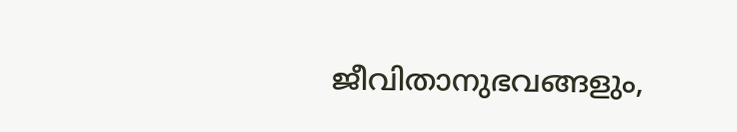ജീവിതാനുഭവങ്ങളും,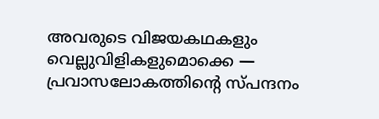അവരുടെ വിജയകഥകളും വെല്ലുവിളികളുമൊക്കെ — പ്രവാസലോകത്തിന്റെ സ്പന്ദനം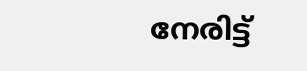നേരിട്ട്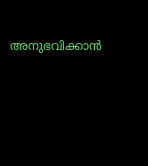അനുഭവിക്കാൻ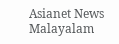Asianet News Malayalam